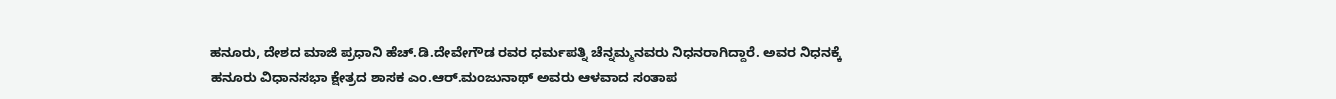ಹನೂರು, ದೇಶದ ಮಾಜಿ ಪ್ರಧಾನಿ ಹೆಚ್.ಡಿ.ದೇವೇಗೌಡ ರವರ ಧರ್ಮಪತ್ನಿ ಚೆನ್ನಮ್ಮನವರು ನಿಧನರಾಗಿದ್ದಾರೆ. ಅವರ ನಿಧನಕ್ಕೆ ಹನೂರು ವಿಧಾನಸಭಾ ಕ್ಷೇತ್ರದ ಶಾಸಕ ಎಂ.ಆರ್.ಮಂಜುನಾಥ್ ಅವರು ಆಳವಾದ ಸಂತಾಪ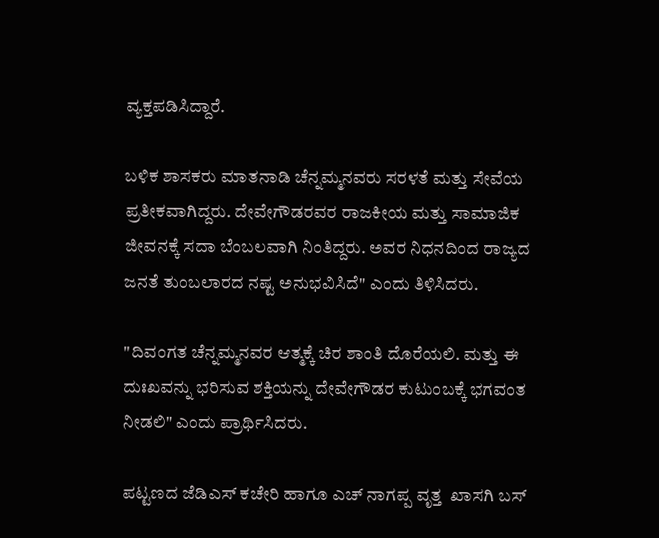ವ್ಯಕ್ತಪಡಿಸಿದ್ದಾರೆ.

ಬಳಿಕ ಶಾಸಕರು ಮಾತನಾಡಿ ಚೆನ್ನಮ್ಮನವರು ಸರಳತೆ ಮತ್ತು ಸೇವೆಯ ಪ್ರತೀಕವಾಗಿದ್ದರು. ದೇವೇಗೌಡರವರ ರಾಜಕೀಯ ಮತ್ತು ಸಾಮಾಜಿಕ ಜೀವನಕ್ಕೆ ಸದಾ ಬೆಂಬಲವಾಗಿ ನಿಂತಿದ್ದರು. ಅವರ ನಿಧನದಿಂದ ರಾಜ್ಯದ ಜನತೆ ತುಂಬಲಾರದ ನಷ್ಟ ಅನುಭವಿಸಿದೆ" ಎಂದು ತಿಳಿಸಿದರು.

"ದಿವಂಗತ ಚೆನ್ನಮ್ಮನವರ ಆತ್ಮಕ್ಕೆ ಚಿರ ಶಾಂತಿ ದೊರೆಯಲಿ. ಮತ್ತು ಈ ದುಃಖವನ್ನು ಭರಿಸುವ ಶಕ್ತಿಯನ್ನು ದೇವೇಗೌಡರ ಕುಟುಂಬಕ್ಕೆ ಭಗವಂತ ನೀಡಲಿ" ಎಂದು ಪ್ರಾರ್ಥಿಸಿದರು.

ಪಟ್ಟಣದ ಜೆಡಿಎಸ್ ಕಚೇರಿ ಹಾಗೂ ಎಚ್ ನಾಗಪ್ಪ ವೃತ್ತ  ಖಾಸಗಿ ಬಸ್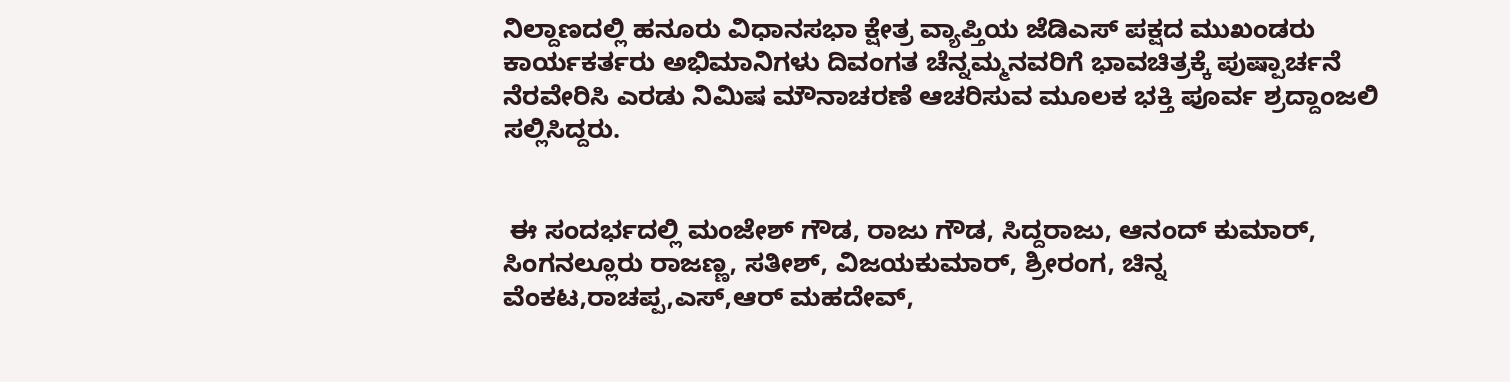ನಿಲ್ದಾಣದಲ್ಲಿ ಹನೂರು ವಿಧಾನಸಭಾ ಕ್ಷೇತ್ರ ವ್ಯಾಪ್ತಿಯ ಜೆಡಿಎಸ್ ಪಕ್ಷದ ಮುಖಂಡರು ಕಾರ್ಯಕರ್ತರು ಅಭಿಮಾನಿಗಳು ದಿವಂಗತ ಚೆನ್ನಮ್ಮನವರಿಗೆ ಭಾವಚಿತ್ರಕ್ಕೆ ಪುಷ್ಪಾರ್ಚನೆ ನೆರವೇರಿಸಿ ಎರಡು ನಿಮಿಷ ಮೌನಾಚರಣೆ ಆಚರಿಸುವ ಮೂಲಕ ಭಕ್ತಿ ಪೂರ್ವ ಶ್ರದ್ದಾಂಜಲಿ ಸಲ್ಲಿಸಿದ್ದರು.


 ಈ ಸಂದರ್ಭದಲ್ಲಿ ಮಂಜೇಶ್ ಗೌಡ, ರಾಜು ಗೌಡ, ಸಿದ್ದರಾಜು, ಆನಂದ್ ಕುಮಾರ್, ಸಿಂಗನಲ್ಲೂರು ರಾಜಣ್ಣ, ಸತೀಶ್, ವಿಜಯಕುಮಾರ್, ಶ್ರೀರಂಗ, ಚಿನ್ನ ವೆಂಕಟ,ರಾಚಪ್ಪ,ಎಸ್,ಆರ್ ಮಹದೇವ್,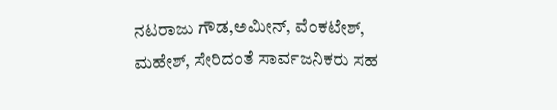ನಟರಾಜು ಗೌಡ,ಅಮೀನ್, ವೆಂಕಟೇಶ್, ಮಹೇಶ್, ಸೇರಿದಂತೆ ಸಾರ್ವಜನಿಕರು ಸಹ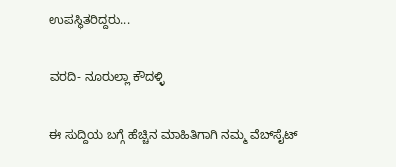ಉಪಸ್ಥಿತರಿದ್ದರು...

ವರದಿ- ನೂರುಲ್ಲಾ ಕೌದಳ್ಳಿ

ಈ ಸುದ್ದಿಯ ಬಗ್ಗೆ ಹೆಚ್ಚಿನ ಮಾಹಿತಿಗಾಗಿ ನಮ್ಮ ವೆಬ್‌ಸೈಟ್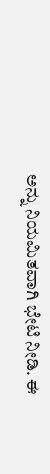ಅನ್ನು ನಿಯಮಿತವಾಗಿ ಭೇಟಿ ನೀಡಿ. ಈ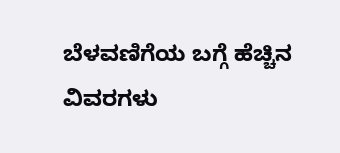ಬೆಳವಣಿಗೆಯ ಬಗ್ಗೆ ಹೆಚ್ಚಿನ ವಿವರಗಳು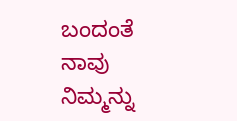ಬಂದಂತೆ ನಾವು ನಿಮ್ಮನ್ನು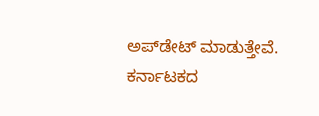ಅಪ್‌ಡೇಟ್ ಮಾಡುತ್ತೇವೆ. ಕರ್ನಾಟಕದ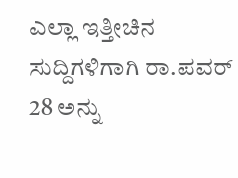ಎಲ್ಲಾ ಇತ್ತೀಚಿನ ಸುದ್ದಿಗಳಿಗಾಗಿ ರಾ.ಪವರ್ 28 ಅನ್ನು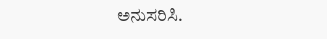ಅನುಸರಿಸಿ.